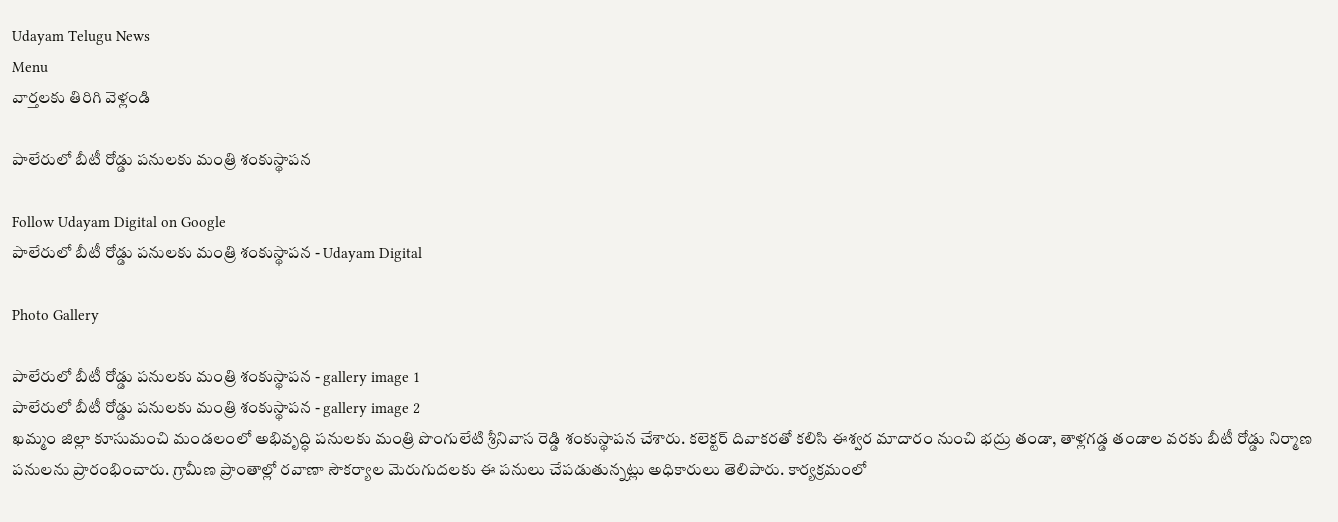Udayam Telugu News
Menu
వార్తలకు తిరిగి వెళ్లండి

పాలేరులో బీటీ రోడ్డు పనులకు మంత్రి శంకుస్థాపన

Follow Udayam Digital on Google
పాలేరులో బీటీ రోడ్డు పనులకు మంత్రి శంకుస్థాపన - Udayam Digital

Photo Gallery

పాలేరులో బీటీ రోడ్డు పనులకు మంత్రి శంకుస్థాపన - gallery image 1
పాలేరులో బీటీ రోడ్డు పనులకు మంత్రి శంకుస్థాపన - gallery image 2
ఖమ్మం జిల్లా కూసుమంచి మండలంలో అభివృద్ధి పనులకు మంత్రి పొంగులేటి శ్రీనివాస రెడ్డి శంకుస్థాపన చేశారు. కలెక్టర్ దివాకరతో కలిసి ఈశ్వర మాదారం నుంచి భద్రు తండా, తాళ్లగడ్డ తండాల వరకు బీటీ రోడ్డు నిర్మాణ పనులను ప్రారంభించారు. గ్రామీణ ప్రాంతాల్లో రవాణా సౌకర్యాల మెరుగుదలకు ఈ పనులు చేపడుతున్నట్లు అధికారులు తెలిపారు. కార్యక్రమంలో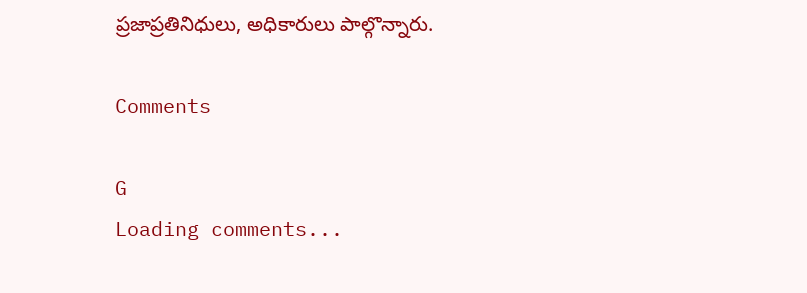ప్రజాప్రతినిధులు, అధికారులు పాల్గొన్నారు.

Comments

G
Loading comments...